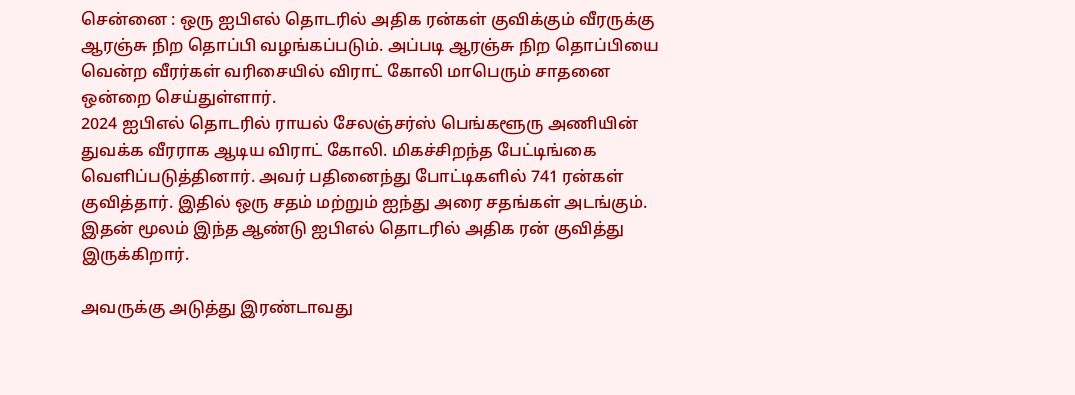சென்னை : ஒரு ஐபிஎல் தொடரில் அதிக ரன்கள் குவிக்கும் வீரருக்கு ஆரஞ்சு நிற தொப்பி வழங்கப்படும். அப்படி ஆரஞ்சு நிற தொப்பியை வென்ற வீரர்கள் வரிசையில் விராட் கோலி மாபெரும் சாதனை ஒன்றை செய்துள்ளார்.
2024 ஐபிஎல் தொடரில் ராயல் சேலஞ்சர்ஸ் பெங்களூரு அணியின் துவக்க வீரராக ஆடிய விராட் கோலி. மிகச்சிறந்த பேட்டிங்கை வெளிப்படுத்தினார். அவர் பதினைந்து போட்டிகளில் 741 ரன்கள் குவித்தார். இதில் ஒரு சதம் மற்றும் ஐந்து அரை சதங்கள் அடங்கும். இதன் மூலம் இந்த ஆண்டு ஐபிஎல் தொடரில் அதிக ரன் குவித்து இருக்கிறார்.

அவருக்கு அடுத்து இரண்டாவது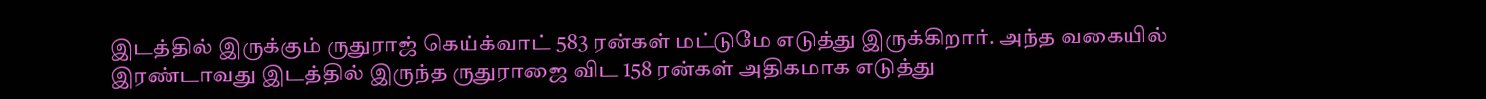இடத்தில் இருக்கும் ருதுராஜ் கெய்க்வாட் 583 ரன்கள் மட்டுமே எடுத்து இருக்கிறார். அந்த வகையில் இரண்டாவது இடத்தில் இருந்த ருதுராஜை விட 158 ரன்கள் அதிகமாக எடுத்து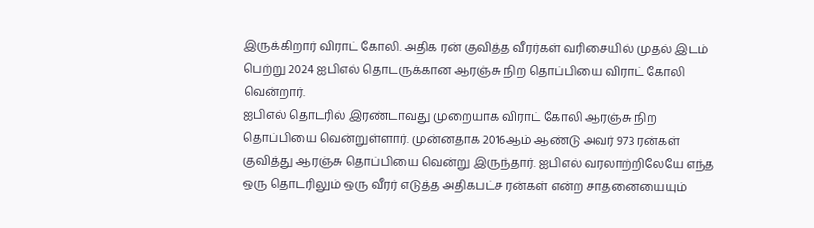இருக்கிறார் விராட் கோலி. அதிக ரன் குவித்த வீரர்கள் வரிசையில் முதல் இடம் பெற்று 2024 ஐபிஎல் தொடருக்கான ஆரஞ்சு நிற தொப்பியை விராட் கோலி வென்றார்.
ஐபிஎல் தொடரில் இரண்டாவது முறையாக விராட் கோலி ஆரஞ்சு நிற தொப்பியை வென்றுள்ளார். முன்னதாக 2016ஆம் ஆண்டு அவர் 973 ரன்கள் குவித்து ஆரஞ்சு தொப்பியை வென்று இருந்தார். ஐபிஎல் வரலாற்றிலேயே எந்த ஒரு தொடரிலும் ஒரு வீரர் எடுத்த அதிகபட்ச ரன்கள் என்ற சாதனையையும்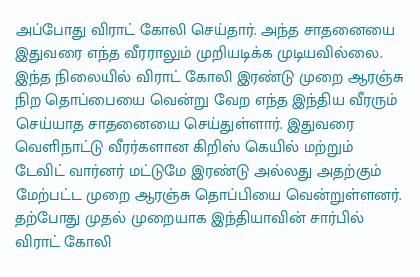அப்போது விராட் கோலி செய்தார். அந்த சாதனையை இதுவரை எந்த வீரராலும் முறியடிக்க முடியவில்லை.
இந்த நிலையில் விராட் கோலி இரண்டு முறை ஆரஞ்சு நிற தொப்பையை வென்று வேற எந்த இந்திய வீரரும் செய்யாத சாதனையை செய்துள்ளார். இதுவரை வெளிநாட்டு வீரர்களான கிறிஸ் கெயில் மற்றும் டேவிட் வார்னர் மட்டுமே இரண்டு அல்லது அதற்கும் மேற்பட்ட முறை ஆரஞ்சு தொப்பியை வென்றுள்ளனர்.
தற்போது முதல் முறையாக இந்தியாவின் சார்பில் விராட் கோலி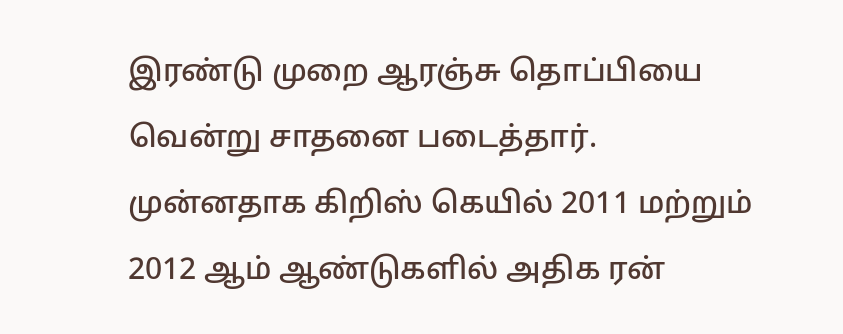இரண்டு முறை ஆரஞ்சு தொப்பியை வென்று சாதனை படைத்தார். முன்னதாக கிறிஸ் கெயில் 2011 மற்றும் 2012 ஆம் ஆண்டுகளில் அதிக ரன்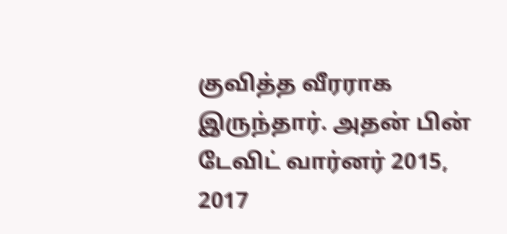குவித்த வீரராக இருந்தார். அதன் பின் டேவிட் வார்னர் 2015, 2017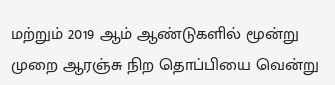மற்றும் 2019 ஆம் ஆண்டுகளில் மூன்று முறை ஆரஞ்சு நிற தொப்பியை வென்று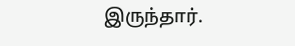இருந்தார்.